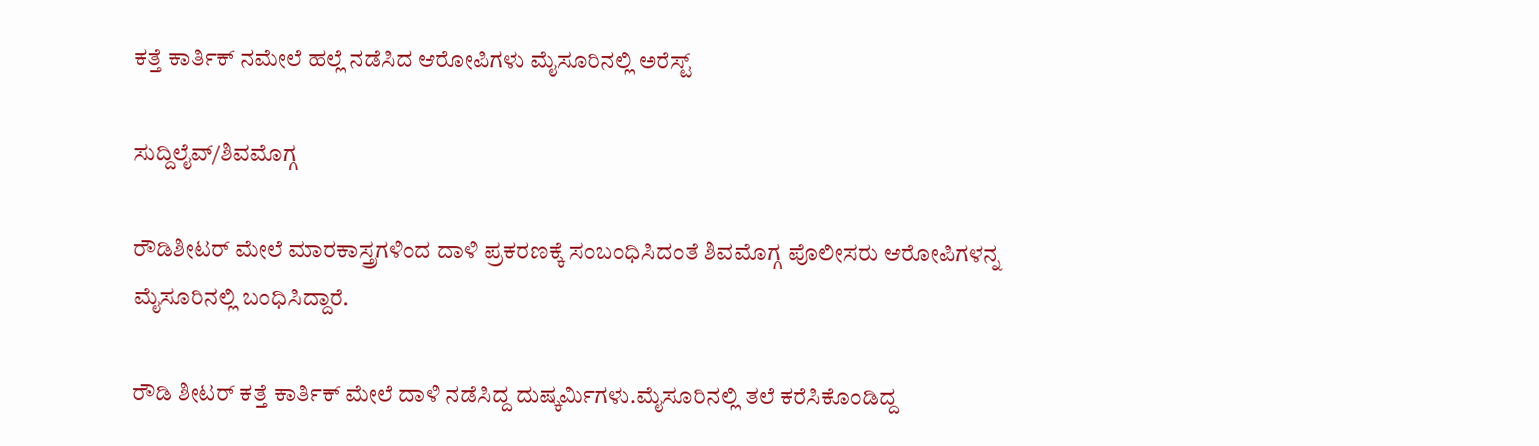ಕತ್ತೆ ಕಾರ್ತಿಕ್ ನಮೇಲೆ ಹಲ್ಲೆ ನಡೆಸಿದ ಆರೋಪಿಗಳು ಮೈಸೂರಿನಲ್ಲಿ ಅರೆಸ್ಟ್

ಸುದ್ದಿಲೈವ್/ಶಿವಮೊಗ್ಗ

ರೌಡಿಶೀಟರ್ ಮೇಲೆ ಮಾರಕಾಸ್ತ್ರಗಳಿಂದ ದಾಳಿ ಪ್ರಕರಣಕ್ಕೆ ಸಂಬಂಧಿಸಿದಂತೆ ಶಿವಮೊಗ್ಗ ಪೊಲೀಸರು ಆರೋಪಿಗಳನ್ನ ಮೈಸೂರಿನಲ್ಲಿ ಬಂಧಿಸಿದ್ದಾರೆ.

ರೌಡಿ ಶೀಟರ್ ಕತ್ತೆ ಕಾರ್ತಿಕ್ ಮೇಲೆ ದಾಳಿ ನಡೆಸಿದ್ದ ದುಷ್ಕರ್ಮಿಗಳು.ಮೈಸೂರಿನಲ್ಲಿ ತಲೆ ಕರೆಸಿಕೊಂಡಿದ್ದ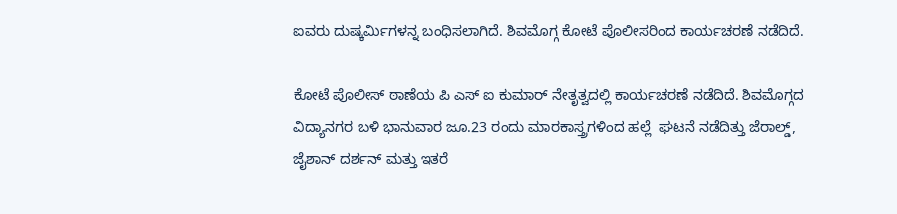ಐವರು ದುಷ್ಕರ್ಮಿಗಳನ್ನ ಬಂಧಿಸಲಾಗಿದೆ. ಶಿವಮೊಗ್ಗ ಕೋಟೆ ಪೊಲೀಸರಿಂದ ಕಾರ್ಯಚರಣೆ ನಡೆದಿದೆ.

ಕೋಟೆ ಪೊಲೀಸ್ ಠಾಣೆಯ ಪಿ ಎಸ್ ಐ ಕುಮಾರ್ ನೇತೃತ್ವದಲ್ಲಿ ಕಾರ್ಯಚರಣೆ ನಡೆದಿದೆ. ಶಿವಮೊಗ್ಗದ ವಿದ್ಯಾನಗರ ಬಳಿ ಭಾನುವಾರ ಜೂ.23 ರಂದು ಮಾರಕಾಸ್ತ್ರಗಳಿಂದ ಹಲ್ಲೆ  ಘಟನೆ ನಡೆದಿತ್ತು ಜೆರಾಲ್ಡ್, ಜೈಶಾನ್ ದರ್ಶನ್ ಮತ್ತು ಇತರೆ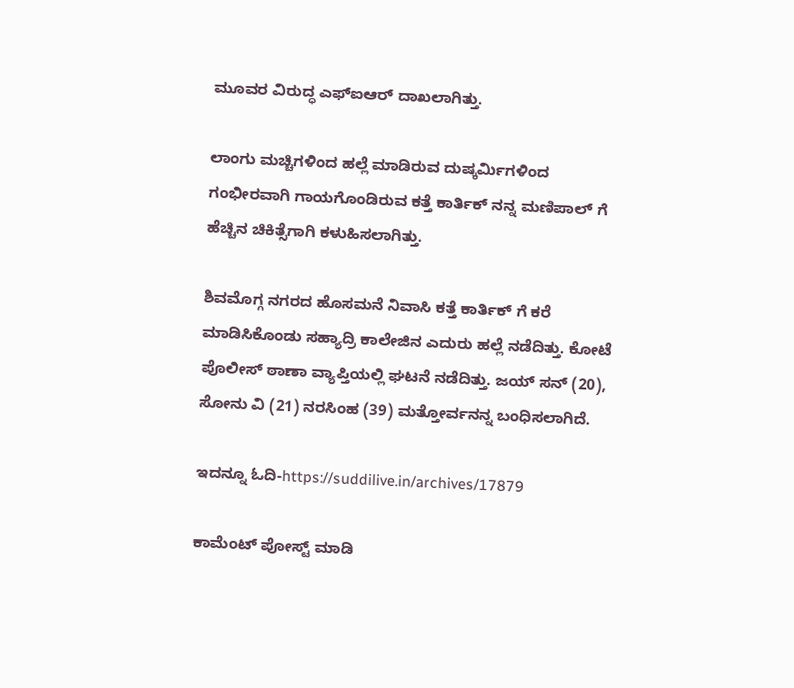ಮೂವರ ವಿರುದ್ಧ ಎಫ್ಐಆರ್ ದಾಖಲಾಗಿತ್ತು.

ಲಾಂಗು ಮಚ್ಚಿಗಳಿಂದ ಹಲ್ಲೆ ಮಾಡಿರುವ ದುಷ್ಕರ್ಮಿಗಳಿಂದ ಗಂಭೀರವಾಗಿ ಗಾಯಗೊಂಡಿರುವ ಕತ್ತೆ ಕಾರ್ತಿಕ್ ನನ್ನ ಮಣಿಪಾಲ್ ಗೆ ಹೆಚ್ಚಿನ ಚಿಕಿತ್ಸೆಗಾಗಿ ಕಳುಹಿಸಲಾಗಿತ್ತು.

ಶಿವಮೊಗ್ಗ ನಗರದ ಹೊಸಮನೆ ನಿವಾಸಿ ಕತ್ತೆ ಕಾರ್ತಿಕ್ ಗೆ ಕರೆ ಮಾಡಿಸಿಕೊಂಡು ಸಹ್ಯಾದ್ರಿ ಕಾಲೇಜಿನ ಎದುರು ಹಲ್ಲೆ ನಡೆದಿತ್ತು. ಕೋಟೆ ಪೊಲೀಸ್ ಠಾಣಾ ವ್ಯಾಪ್ತಿಯಲ್ಲಿ ಘಟನೆ ನಡೆದಿತ್ತು. ಜಯ್ ಸನ್ (20),  ಸೋನು ವಿ (21) ನರಸಿಂಹ (39) ಮತ್ತೋರ್ವನನ್ನ ಬಂಧಿಸಲಾಗಿದೆ.

ಇದನ್ನೂ ಓದಿ-https://suddilive.in/archives/17879

ಕಾಮೆಂಟ್‌‌ ಪೋಸ್ಟ್‌ ಮಾಡಿ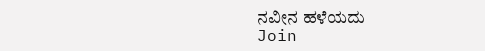ನವೀನ ಹಳೆಯದು
Join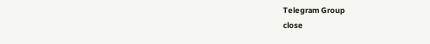Telegram Group
close